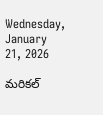Wednesday, January 21, 2026

మరికల్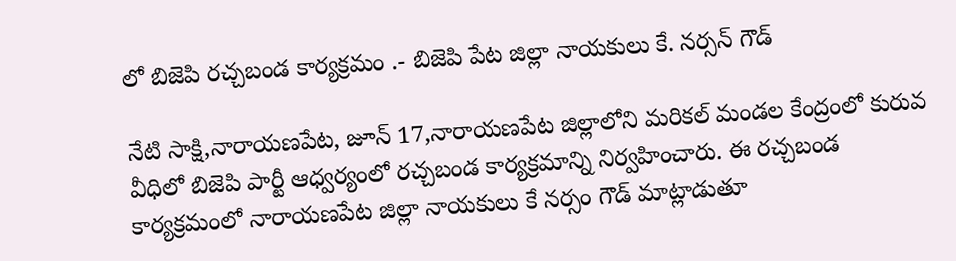లో బిజెపి రచ్చబండ కార్యక్రమం .- బిజెపి పేట జిల్లా నాయకులు కే. నర్సన్ గౌడ్

నేటి సాక్షి,నారాయణపేట, జూన్ 17,నారాయణపేట జిల్లాలోని మరికల్ మండల కేంద్రంలో కురువ వీధిలో బిజెపి పార్టీ ఆధ్వర్యంలో రచ్చబండ కార్యక్రమాన్ని నిర్వహించారు. ఈ రచ్చబండ కార్యక్రమంలో నారాయణపేట జిల్లా నాయకులు కే నర్సం గౌడ్ మాట్లాడుతూ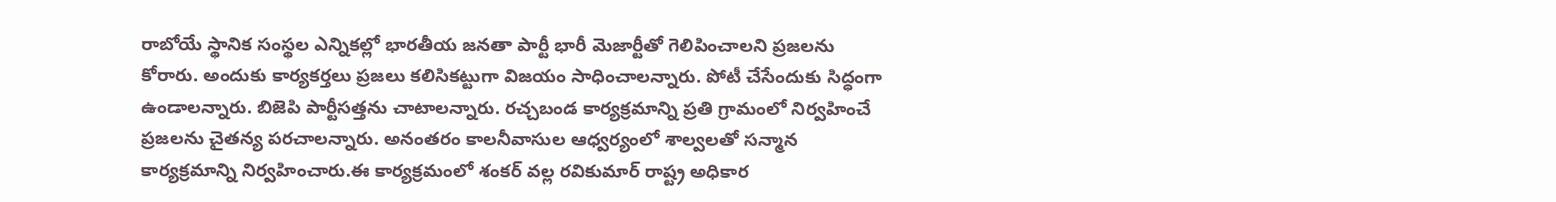రాబోయే స్థానిక సంస్థల ఎన్నికల్లో భారతీయ జనతా పార్టీ భారీ మెజార్టీతో గెలిపించాలని ప్రజలను కోరారు. అందుకు కార్యకర్తలు ప్రజలు కలిసికట్టుగా విజయం సాధించాలన్నారు. పోటీ చేసేందుకు సిద్ధంగా ఉండాలన్నారు. బిజెపి పార్టీసత్తను చాటాలన్నారు. రచ్చబండ కార్యక్రమాన్ని ప్రతి గ్రామంలో నిర్వహించే ప్రజలను చైతన్య పరచాలన్నారు. అనంతరం కాలనీవాసుల ఆధ్వర్యంలో శాల్వలతో సన్మాన కార్యక్రమాన్ని నిర్వహించారు.ఈ కార్యక్రమంలో శంకర్ వల్ల రవికుమార్ రాష్ట్ర అధికార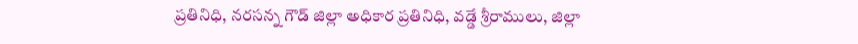ప్రతినిధి, నరసన్న గౌడ్ జిల్లా అధికార ప్రతినిధి, వడ్డే శ్రీరాములు, జిల్లా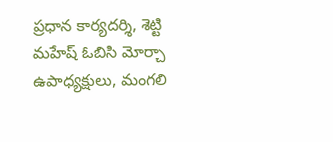ప్రధాన కార్యదర్శి, శెట్టి మహేష్ ఓబిసి మోర్చా ఉపాధ్యక్షులు, మంగలి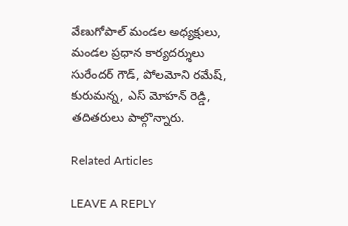వేణుగోపాల్ మండల అధ్యక్షులు, మండల ప్రధాన కార్యదర్శులు సురేందర్ గౌడ్, పోలమోని రమేష్, కురుమన్న, ఎస్ మోహన్ రెడ్డి, తదితరులు పాల్గొన్నారు.

Related Articles

LEAVE A REPLY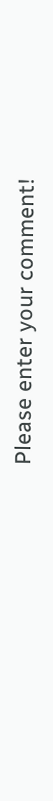Please enter your comment!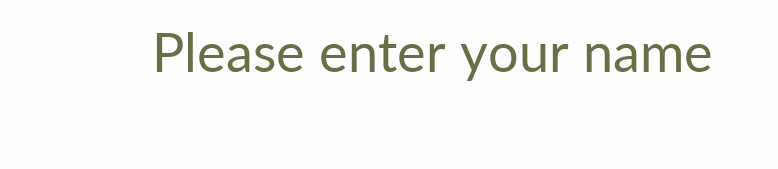Please enter your name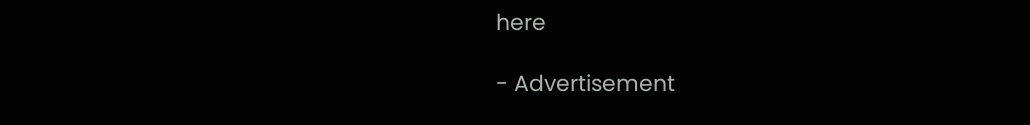here

- Advertisement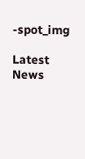-spot_img

Latest News